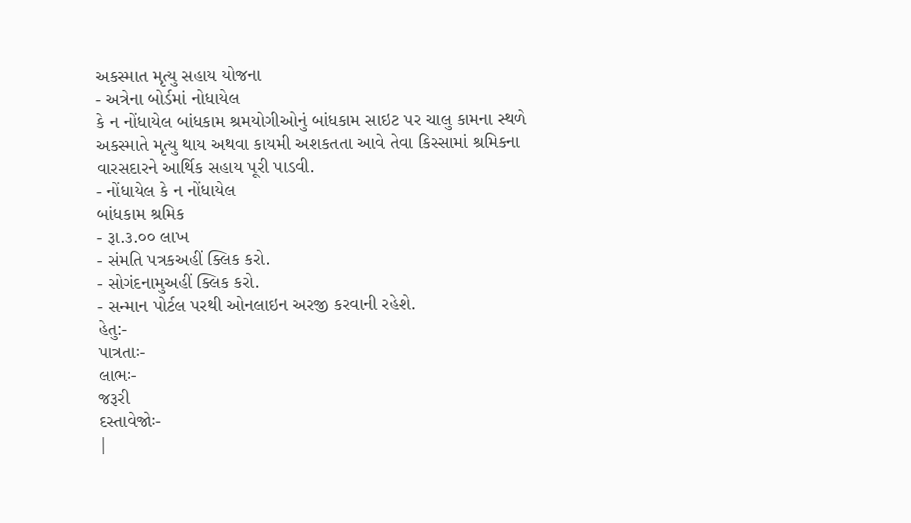અકસ્માત મૃત્યુ સહાય યોજના
- અત્રેના બોર્ડમાં નોધાયેલ
કે ન નોંધાયેલ બાંધકામ શ્રમયોગીઓનું બાંધકામ સાઇટ પર ચાલુ કામના સ્થળે
અકસ્માતે મૃત્યુ થાય અથવા કાયમી અશકતતા આવે તેવા કિસ્સામાં શ્રમિકના
વારસદારને આર્થિક સહાય પૂરી પાડવી.
- નોંધાયેલ કે ન નોંધાયેલ
બાંધકામ શ્રમિક
- રૂા.૩.૦૦ લાખ
- સંમતિ પત્રકઅહીં ક્લિક કરો.
- સોગંદનામુઅહીં ક્લિક કરો.
- સન્માન પોર્ટલ પરથી ઓનલાઇન અરજી કરવાની રહેશે.
હેતુ:-
પાત્રતાઃ-
લાભઃ-
જરૂરી
દસ્તાવેજોઃ-
|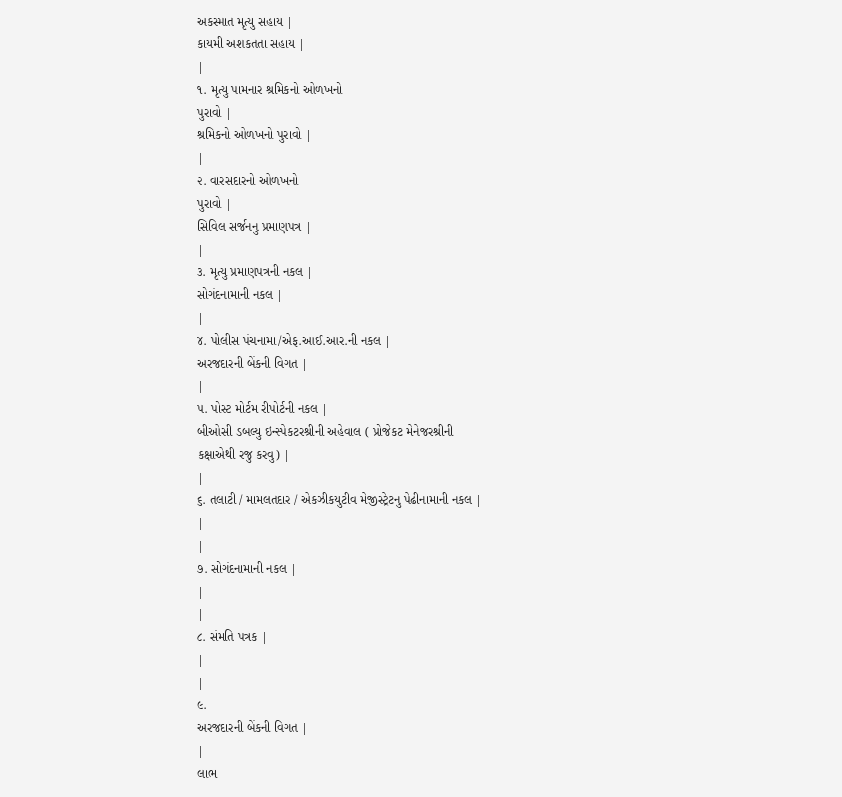અકસ્માત મૃત્યુ સહાય |
કાયમી અશકતતા સહાય |
|
૧. મૃત્યુ પામનાર શ્રમિકનો ઓળખનો
પુરાવો |
શ્રમિકનો ઓળખનો પુરાવો |
|
૨. વારસદારનો ઓળખનો
પુરાવો |
સિવિલ સર્જનનુ પ્રમાણપત્ર |
|
૩. મૃત્યુ પ્રમાણપત્રની નકલ |
સોગંદનામાની નકલ |
|
૪. પોલીસ પંચનામા/એફ.આઈ.આર.ની નકલ |
અરજદારની બેંકની વિગત |
|
૫. પોસ્ટ મોર્ટમ રીપોર્ટની નકલ |
બીઓસી ડબલ્યુ ઇન્સ્પેકટરશ્રીની અહેવાલ ( પ્રોજેકટ મેનેજરશ્રીની
કક્ષાએથી રજુ કરવુ) |
|
૬. તલાટી / મામલતદાર / એકઝીકયુટીવ મેજીસ્ટ્રેટનુ પેઢીનામાની નકલ |
|
|
૭. સોગંદનામાની નકલ |
|
|
૮. સંમતિ પત્રક |
|
|
૯.
અરજદારની બેંકની વિગત |
|
લાભ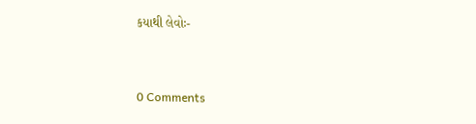કયાથી લેવોઃ-


0 Comments